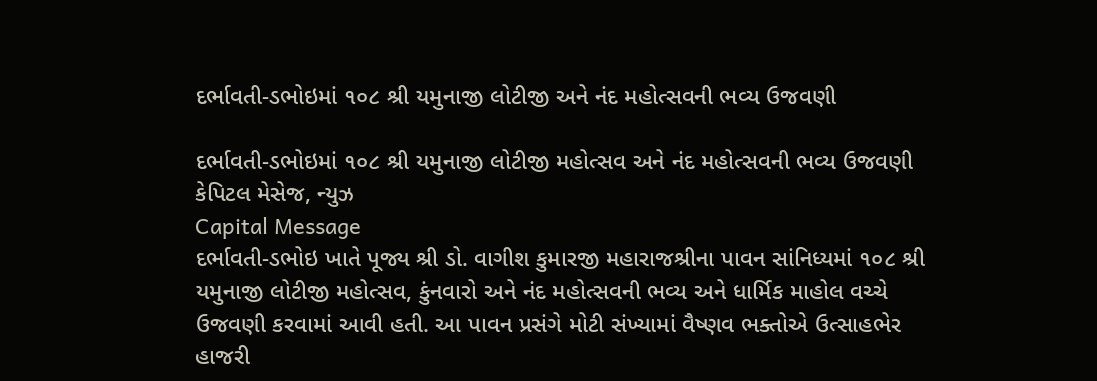દર્ભાવતી-ડભોઇમાં ૧૦૮ શ્રી યમુનાજી લોટીજી અને નંદ મહોત્સવની ભવ્ય ઉજવણી

દર્ભાવતી-ડભોઇમાં ૧૦૮ શ્રી યમુનાજી લોટીજી મહોત્સવ અને નંદ મહોત્સવની ભવ્ય ઉજવણી
કેપિટલ મેસેજ, ન્યુઝ
Capital Message
દર્ભાવતી-ડભોઇ ખાતે પૂજ્ય શ્રી ડો. વાગીશ કુમારજી મહારાજશ્રીના પાવન સાંનિધ્યમાં ૧૦૮ શ્રી યમુનાજી લોટીજી મહોત્સવ, કુંનવારો અને નંદ મહોત્સવની ભવ્ય અને ધાર્મિક માહોલ વચ્ચે ઉજવણી કરવામાં આવી હતી. આ પાવન પ્રસંગે મોટી સંખ્યામાં વૈષ્ણવ ભક્તોએ ઉત્સાહભેર હાજરી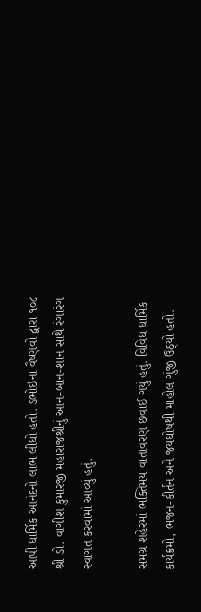આપી ધાર્મિક આનંદનો લાભ લીધો હતો. ડભોઇના વૈષ્ણવો દ્વારા ૧૦૮ શ્રી ડો. વાગીશ કુમારજી મહારાજશ્રીનું આન-બાન-શાન સાથે રંગારંગ સ્વાગત કરવામાં આવ્યું હતું.

સમગ્ર શહેરમાં ભક્તિમય વાતાવરણ છવાઈ ગયું હતું. વિવિધ ધાર્મિક કાર્યક્રમો, ભજન-કીર્તન અને જયઘોષથી માહોલ ગુંજી ઉઠ્યો હતો.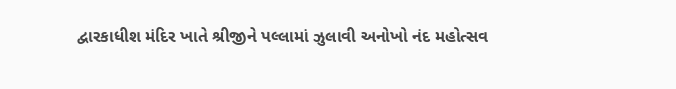દ્વારકાધીશ મંદિર ખાતે શ્રીજીને પલ્લામાં ઝુલાવી અનોખો નંદ મહોત્સવ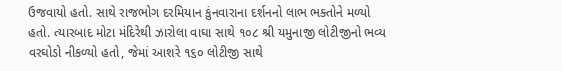ઉજવાયો હતો. સાથે રાજભોગ દરમિયાન કુંનવારાના દર્શનનો લાભ ભક્તોને મળ્યો હતો. ત્યારબાદ મોટા મંદિરેથી ઝારોલા વાઘા સાથે ૧૦૮ શ્રી યમુનાજી લોટીજીનો ભવ્ય વરઘોડો નીકળ્યો હતો, જેમાં આશરે ૧૬૦ લોટીજી સાથે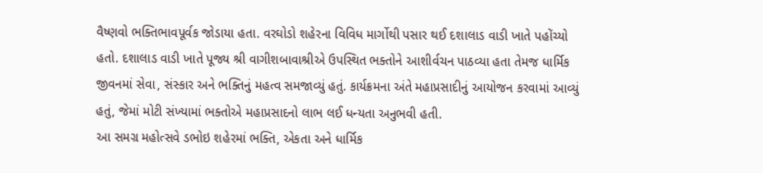વૈષ્ણવો ભક્તિભાવપૂર્વક જોડાયા હતા. વરઘોડો શહેરના વિવિધ માર્ગોથી પસાર થઈ દશાલાડ વાડી ખાતે પહોંચ્યો હતો. દશાલાડ વાડી ખાતે પૂજ્ય શ્રી વાગીશબાવાશ્રીએ ઉપસ્થિત ભક્તોને આશીર્વચન પાઠવ્યા હતા તેમજ ધાર્મિક જીવનમાં સેવા, સંસ્કાર અને ભક્તિનું મહત્વ સમજાવ્યું હતું. કાર્યક્રમના અંતે મહાપ્રસાદીનું આયોજન કરવામાં આવ્યું હતું, જેમાં મોટી સંખ્યામાં ભક્તોએ મહાપ્રસાદનો લાભ લઈ ધન્યતા અનુભવી હતી.
આ સમગ્ર મહોત્સવે ડભોઇ શહેરમાં ભક્તિ, એકતા અને ધાર્મિક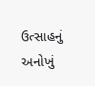ઉત્સાહનું અનોખું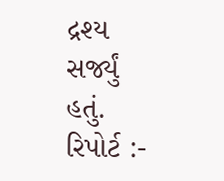દ્રશ્ય સર્જ્યું હતું.
રિપોર્ટ :-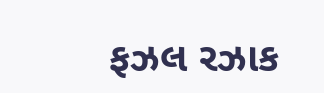ફઝલ રઝાક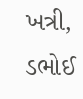ખત્રી, ડભોઈ